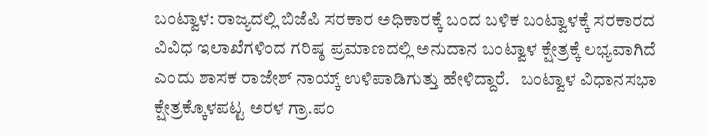ಬಂಟ್ವಾಳ: ರಾಜ್ಯದಲ್ಲಿ ಬಿಜೆಪಿ ಸರಕಾರ ಅಧಿಕಾರಕ್ಕೆ ಬಂದ ಬಳಿಕ ಬಂಟ್ವಾಳಕ್ಕೆ ಸರಕಾರದ ವಿವಿಧ ಇಲಾಖೆಗಳಿಂದ ಗರಿಷ್ಠ ಪ್ರಮಾಣದಲ್ಲಿ ಅನುದಾನ ಬಂಟ್ವಾಳ ಕ್ಷೇತ್ರಕ್ಕೆ ಲಭ್ಯವಾಗಿದೆ ಎಂದು ಶಾಸಕ ರಾಜೇಶ್ ನಾಯ್ಕ್ ಉಳಿಪಾಡಿಗುತ್ತು ಹೇಳಿದ್ದಾರೆ.   ಬಂಟ್ವಾಳ ವಿಧಾನಸಭಾ ಕ್ಷೇತ್ರಕ್ಕೊಳಪಟ್ಟ ಅರಳ ಗ್ರಾ.ಪಂ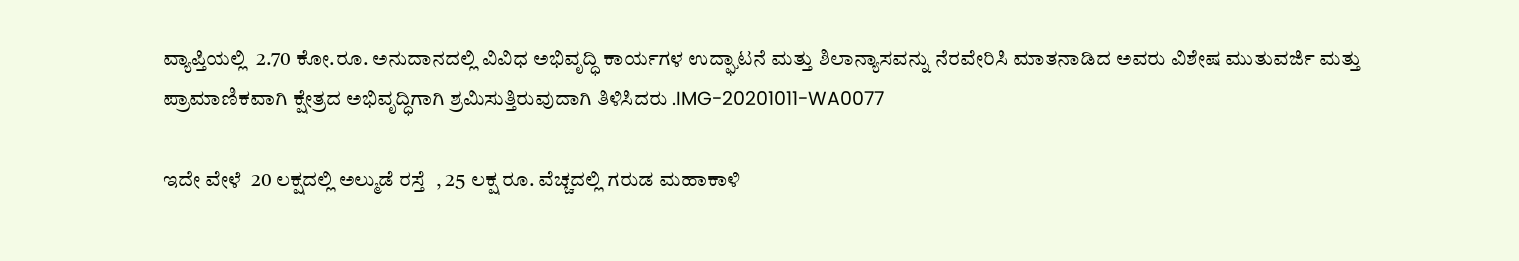ವ್ಯಾಪ್ತಿಯಲ್ಲಿ  2.70 ಕೋ.ರೂ. ಅನುದಾನದಲ್ಲಿ ವಿವಿಧ ಅಭಿವೃದ್ಧಿ ಕಾರ್ಯಗಳ ಉದ್ಘಾಟನೆ ಮತ್ತು ಶಿಲಾನ್ಯಾಸವನ್ನು ನೆರವೇರಿಸಿ ಮಾತನಾಡಿದ ಅವರು ವಿಶೇಷ ಮುತುವರ್ಜಿ ಮತ್ತು ಪ್ರಾಮಾಣಿಕವಾಗಿ ಕ್ಷೇತ್ರದ ಅಭಿವೃದ್ಧಿಗಾಗಿ ಶ್ರಮಿಸುತ್ತಿರುವುದಾಗಿ ತಿಳಿಸಿದರು .IMG-20201011-WA0077

ಇದೇ ವೇಳೆ  20 ಲಕ್ಷದಲ್ಲಿ ಅಲ್ಮುಡೆ ರಸ್ತೆ  , 25 ಲಕ್ಷ ರೂ. ವೆಚ್ಚದಲ್ಲಿ ಗರುಡ ಮಹಾಕಾಳಿ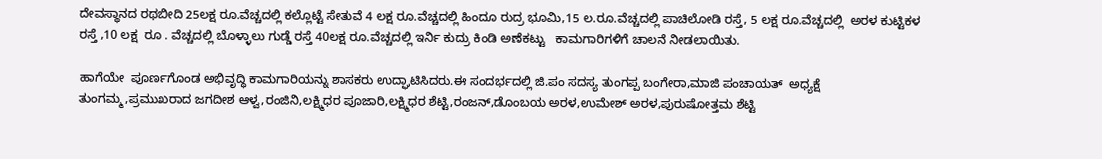ದೇವಸ್ಥಾನದ ರಥಬೀದಿ 25ಲಕ್ಷ ರೂ.ವೆಚ್ಚದಲ್ಲಿ ಕಲ್ಲೊಟ್ಟೆ ಸೇತುವೆ 4 ಲಕ್ಷ ರೂ.ವೆಚ್ಚದಲ್ಲಿ ಹಿಂದೂ ರುದ್ರ ಭೂಮಿ,15 ಲ.ರೂ.ವೆಚ್ಚದಲ್ಲಿ ಪಾಚಿಲೋಡಿ ರಸ್ತೆ, 5 ಲಕ್ಷ ರೂ.ವೆಚ್ಚದಲ್ಲಿ  ಅರಳ ಕುಟ್ಟಿಕಳ ರಸ್ತೆ ,10 ಲಕ್ಷ  ರೂ . ವೆಚ್ಚದಲ್ಲಿ ಬೊಳ್ಳಾಲು ಗುಡ್ಡೆ ರಸ್ತೆ 40ಲಕ್ಷ ರೂ.ವೆಚ್ಚದಲ್ಲಿ ಇರ್ನಿ ಕುದ್ರು ಕಿಂಡಿ ಅಣೆಕಟ್ಟು   ಕಾಮಗಾರಿಗಳಿಗೆ ಚಾಲನೆ ನೀಡಲಾಯಿತು.

ಹಾಗೆಯೇ  ಪೂರ್ಣಗೊಂಡ ಅಭಿವೃದ್ಧಿ ಕಾಮಗಾರಿಯನ್ನು ಶಾಸಕರು ಉದ್ಘಾಟಿಸಿದರು.ಈ ಸಂದರ್ಭದಲ್ಲಿ ಜಿ.ಪಂ ಸದಸ್ಯ ತುಂಗಪ್ಪ ಬಂಗೇರಾ,ಮಾಜಿ ಪಂಚಾಯತ್  ಅಧ್ಯಕ್ಷೆ ತುಂಗಮ್ಮ,ಪ್ರಮುಖರಾದ ಜಗದೀಶ ಆಳ್ವ,ರಂಜಿನಿ,ಲಕ್ಷ್ಮಿಧರ ಪೂಜಾರಿ,ಲಕ್ಷ್ಮಿಧರ ಶೆಟ್ಟಿ,ರಂಜನ್,ಡೊಂಬಯ ಅರಳ,ಉಮೇಶ್ ಅರಳ,ಪುರುಷೋತ್ತಮ ಶೆಟ್ಟಿ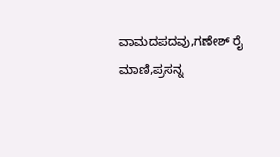ವಾಮದಪದವು,ಗಣೇಶ್ ರೈ ಮಾಣಿ,ಪ್ರಸನ್ನ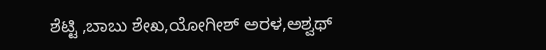ಶೆಟ್ಟಿ ,ಬಾಬು ಶೇಖ,ಯೋಗೀಶ್ ಅರಳ,ಅಶ್ವಥ್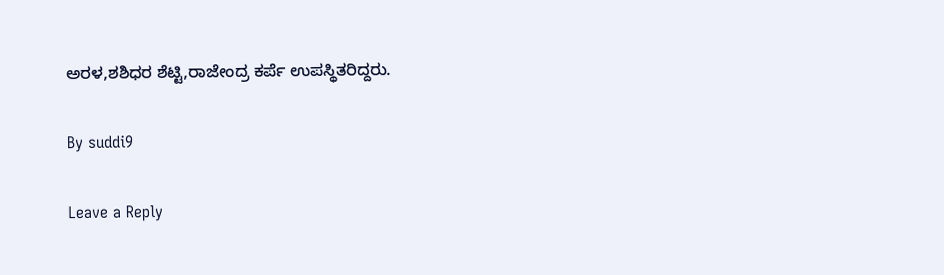ಅರಳ,ಶಶಿಧರ ಶೆಟ್ಟಿ,ರಾಜೇಂದ್ರ ಕರ್ಪೆ ಉಪಸ್ಥಿತರಿದ್ದರು.

By suddi9

Leave a Reply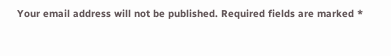Your email address will not be published. Required fields are marked *